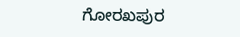ಗೋರಖಪುರ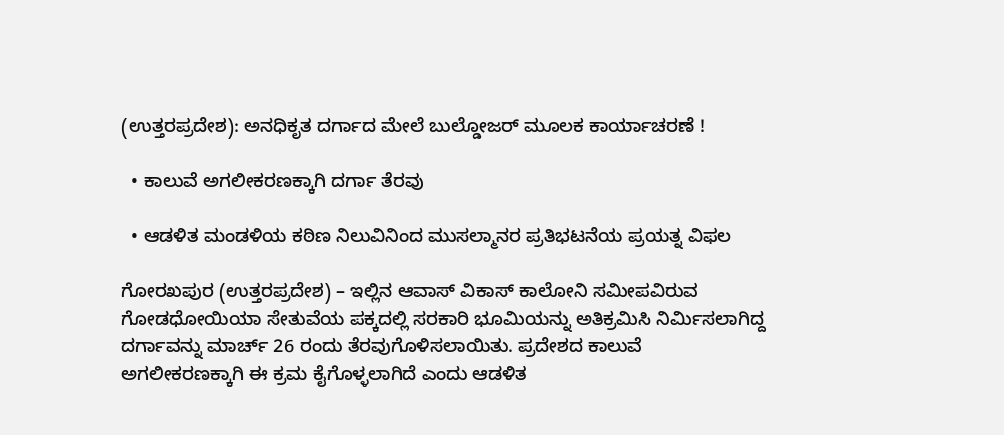(ಉತ್ತರಪ್ರದೇಶ): ಅನಧಿಕೃತ ದರ್ಗಾದ ಮೇಲೆ ಬುಲ್ಡೋಜರ್ ಮೂಲಕ ಕಾರ್ಯಾಚರಣೆ !

  • ಕಾಲುವೆ ಅಗಲೀಕರಣಕ್ಕಾಗಿ ದರ್ಗಾ ತೆರವು

  • ಆಡಳಿತ ಮಂಡಳಿಯ ಕಠಿಣ ನಿಲುವಿನಿಂದ ಮುಸಲ್ಮಾನರ ಪ್ರತಿಭಟನೆಯ ಪ್ರಯತ್ನ ವಿಫಲ

ಗೋರಖಪುರ (ಉತ್ತರಪ್ರದೇಶ) – ಇಲ್ಲಿನ ಆವಾಸ್ ವಿಕಾಸ್ ಕಾಲೋನಿ ಸಮೀಪವಿರುವ ಗೋಡಧೋಯಿಯಾ ಸೇತುವೆಯ ಪಕ್ಕದಲ್ಲಿ ಸರಕಾರಿ ಭೂಮಿಯನ್ನು ಅತಿಕ್ರಮಿಸಿ ನಿರ್ಮಿಸಲಾಗಿದ್ದ ದರ್ಗಾವನ್ನು ಮಾರ್ಚ್ 26 ರಂದು ತೆರವುಗೊಳಿಸಲಾಯಿತು. ಪ್ರದೇಶದ ಕಾಲುವೆ ಅಗಲೀಕರಣಕ್ಕಾಗಿ ಈ ಕ್ರಮ ಕೈಗೊಳ್ಳಲಾಗಿದೆ ಎಂದು ಆಡಳಿತ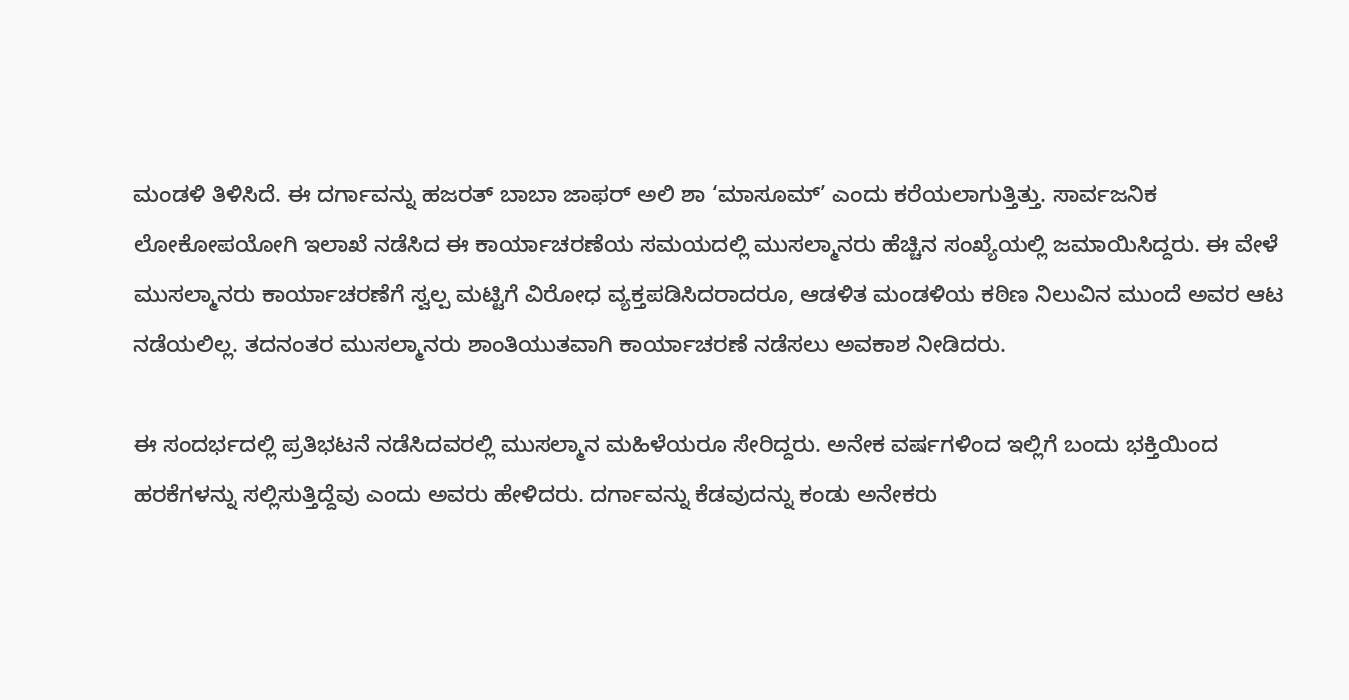ಮಂಡಳಿ ತಿಳಿಸಿದೆ. ಈ ದರ್ಗಾವನ್ನು ಹಜರತ್ ಬಾಬಾ ಜಾಫರ್ ಅಲಿ ಶಾ ‘ಮಾಸೂಮ್’ ಎಂದು ಕರೆಯಲಾಗುತ್ತಿತ್ತು. ಸಾರ್ವಜನಿಕ ಲೋಕೋಪಯೋಗಿ ಇಲಾಖೆ ನಡೆಸಿದ ಈ ಕಾರ್ಯಾಚರಣೆಯ ಸಮಯದಲ್ಲಿ ಮುಸಲ್ಮಾನರು ಹೆಚ್ಚಿನ ಸಂಖ್ಯೆಯಲ್ಲಿ ಜಮಾಯಿಸಿದ್ದರು. ಈ ವೇಳೆ ಮುಸಲ್ಮಾನರು ಕಾರ್ಯಾಚರಣೆಗೆ ಸ್ವಲ್ಪ ಮಟ್ಟಿಗೆ ವಿರೋಧ ವ್ಯಕ್ತಪಡಿಸಿದರಾದರೂ, ಆಡಳಿತ ಮಂಡಳಿಯ ಕಠಿಣ ನಿಲುವಿನ ಮುಂದೆ ಅವರ ಆಟ ನಡೆಯಲಿಲ್ಲ. ತದನಂತರ ಮುಸಲ್ಮಾನರು ಶಾಂತಿಯುತವಾಗಿ ಕಾರ್ಯಾಚರಣೆ ನಡೆಸಲು ಅವಕಾಶ ನೀಡಿದರು.

ಈ ಸಂದರ್ಭದಲ್ಲಿ ಪ್ರತಿಭಟನೆ ನಡೆಸಿದವರಲ್ಲಿ ಮುಸಲ್ಮಾನ ಮಹಿಳೆಯರೂ ಸೇರಿದ್ದರು. ಅನೇಕ ವರ್ಷಗಳಿಂದ ಇಲ್ಲಿಗೆ ಬಂದು ಭಕ್ತಿಯಿಂದ ಹರಕೆಗಳನ್ನು ಸಲ್ಲಿಸುತ್ತಿದ್ದೆವು ಎಂದು ಅವರು ಹೇಳಿದರು. ದರ್ಗಾವನ್ನು ಕೆಡವುದನ್ನು ಕಂಡು ಅನೇಕರು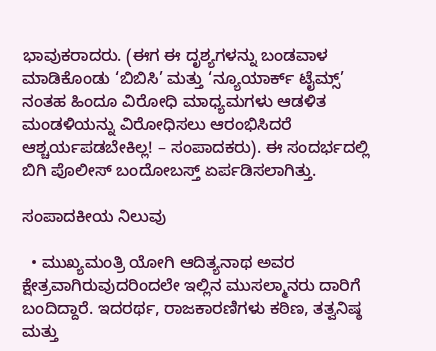ಭಾವುಕರಾದರು. (ಈಗ ಈ ದೃಶ್ಯಗಳನ್ನು ಬಂಡವಾಳ ಮಾಡಿಕೊಂಡು ‘ಬಿಬಿಸಿ’ ಮತ್ತು ‘ನ್ಯೂಯಾರ್ಕ್ ಟೈಮ್ಸ್’ ನಂತಹ ಹಿಂದೂ ವಿರೋಧಿ ಮಾಧ್ಯಮಗಳು ಆಡಳಿತ ಮಂಡಳಿಯನ್ನು ವಿರೋಧಿಸಲು ಆರಂಭಿಸಿದರೆ ಆಶ್ಚರ್ಯಪಡಬೇಕಿಲ್ಲ! – ಸಂಪಾದಕರು). ಈ ಸಂದರ್ಭದಲ್ಲಿ ಬಿಗಿ ಪೊಲೀಸ್ ಬಂದೋಬಸ್ತ್ ಏರ್ಪಡಿಸಲಾಗಿತ್ತು.

ಸಂಪಾದಕೀಯ ನಿಲುವು

  • ಮುಖ್ಯಮಂತ್ರಿ ಯೋಗಿ ಆದಿತ್ಯನಾಥ ಅವರ ಕ್ಷೇತ್ರವಾಗಿರುವುದರಿಂದಲೇ ಇಲ್ಲಿನ ಮುಸಲ್ಮಾನರು ದಾರಿಗೆ ಬಂದಿದ್ದಾರೆ. ಇದರರ್ಥ, ರಾಜಕಾರಣಿಗಳು ಕಠಿಣ, ತತ್ವನಿಷ್ಠ ಮತ್ತು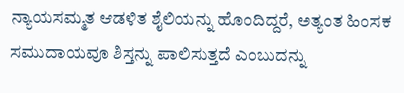ನ್ಯಾಯಸಮ್ಮತ ಆಡಳಿತ ಶೈಲಿಯನ್ನು ಹೊಂದಿದ್ದರೆ, ಅತ್ಯಂತ ಹಿಂಸಕ ಸಮುದಾಯವೂ ಶಿಸ್ತನ್ನು ಪಾಲಿಸುತ್ತದೆ ಎಂಬುದನ್ನು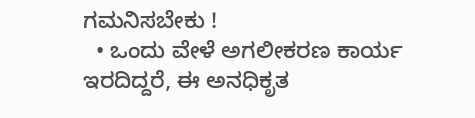ಗಮನಿಸಬೇಕು !
  • ಒಂದು ವೇಳೆ ಅಗಲೀಕರಣ ಕಾರ್ಯ ಇರದಿದ್ದರೆ, ಈ ಅನಧಿಕೃತ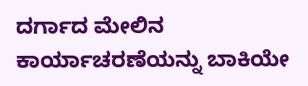ದರ್ಗಾದ ಮೇಲಿನ ಕಾರ್ಯಾಚರಣೆಯನ್ನು ಬಾಕಿಯೇ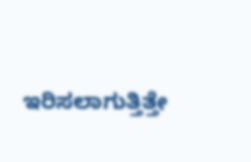ಇರಿಸಲಾಗುತ್ತಿತ್ತೇ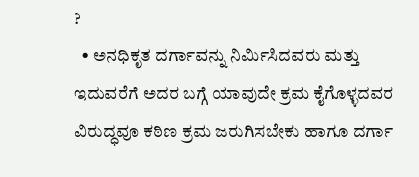?
  • ಅನಧಿಕೃತ ದರ್ಗಾವನ್ನು ನಿರ್ಮಿಸಿದವರು ಮತ್ತು ಇದುವರೆಗೆ ಅದರ ಬಗ್ಗೆ ಯಾವುದೇ ಕ್ರಮ ಕೈಗೊಳ್ಳದವರ ವಿರುದ್ಧವೂ ಕಠಿಣ ಕ್ರಮ ಜರುಗಿಸಬೇಕು ಹಾಗೂ ದರ್ಗಾ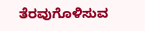ತೆರವುಗೊಳಿಸುವ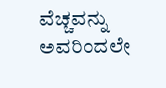ವೆಚ್ಚವನ್ನು ಅವರಿಂದಲೇ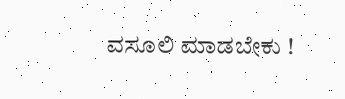ವಸೂಲಿ ಮಾಡಬೇಕು !